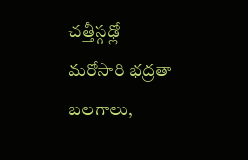చత్తీస్గఢ్లో మరోసారి భద్రతా బలగాలు,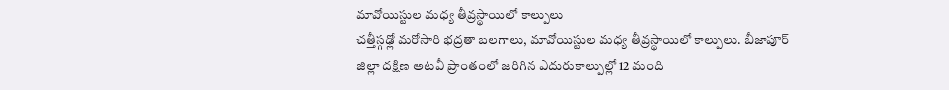మావోయిస్టుల మధ్య తీవ్రస్థాయిలో కాల్పులు
చత్తీస్గఢ్లో మరోసారి భద్రతా బలగాలు, మావోయిస్టుల మధ్య తీవ్రస్థాయిలో కాల్పులు. బీజాపూర్ జిల్లా దక్షిణ అటవీ ప్రాంతంలో జరిగిన ఎదురుకాల్పుల్లో 12 మంది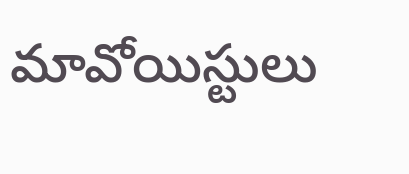మావోయిస్టులు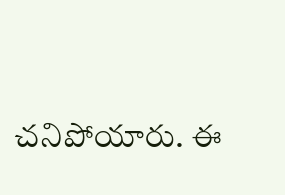చనిపోయారు. ఈ